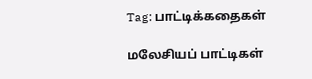Tag: பாட்டிக்கதைகள்

மலேசியப் பாட்டிகள்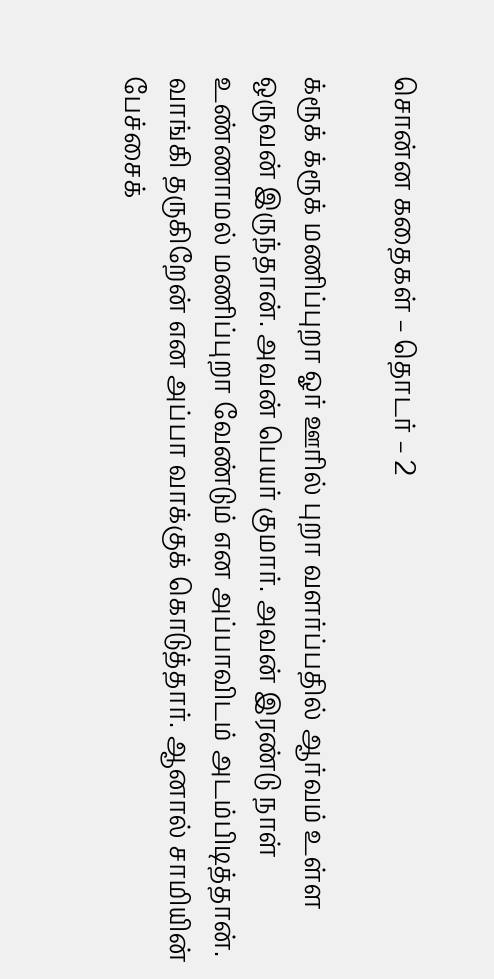சொன்ன கதைகள் – தொடர் – 2

க்ரூக் க்ரூக் மணிப்புறா ஓர் ஊரில் புறா வளர்ப்பதில் ஆர்வம் உள்ள ஒருவன் இருந்தான். அவன் பெயர் குமார். அவன் இரண்டு நாள் உண்ணாமல் மணிப்புறா வேண்டும் என அப்பாவிடம் அடம்பிடித்தான். வாங்கி தருகிறேன் என அப்பா வாக்குக் கொடுத்தார். ஆனால் சாமியின் பேச்சைக்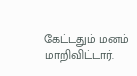கேட்டதும் மனம் மாறிவிட்டார்.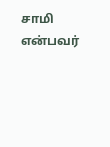சாமி என்பவர்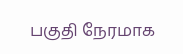பகுதி நேரமாக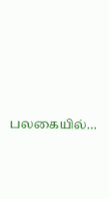பலகையில்…